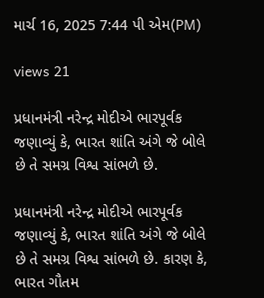માર્ચ 16, 2025 7:44 પી એમ(PM)

views 21

પ્રધાનમંત્રી નરેન્દ્ર મોદીએ ભારપૂર્વક જણાવ્યું કે, ભારત શાંતિ અંગે જે બોલે છે તે સમગ્ર વિશ્વ સાંભળે છે.

પ્રધાનમંત્રી નરેન્દ્ર મોદીએ ભારપૂર્વક જણાવ્યું કે, ભારત શાંતિ અંગે જે બોલે છે તે સમગ્ર વિશ્વ સાંભળે છે. કારણ કે, ભારત ગૌતમ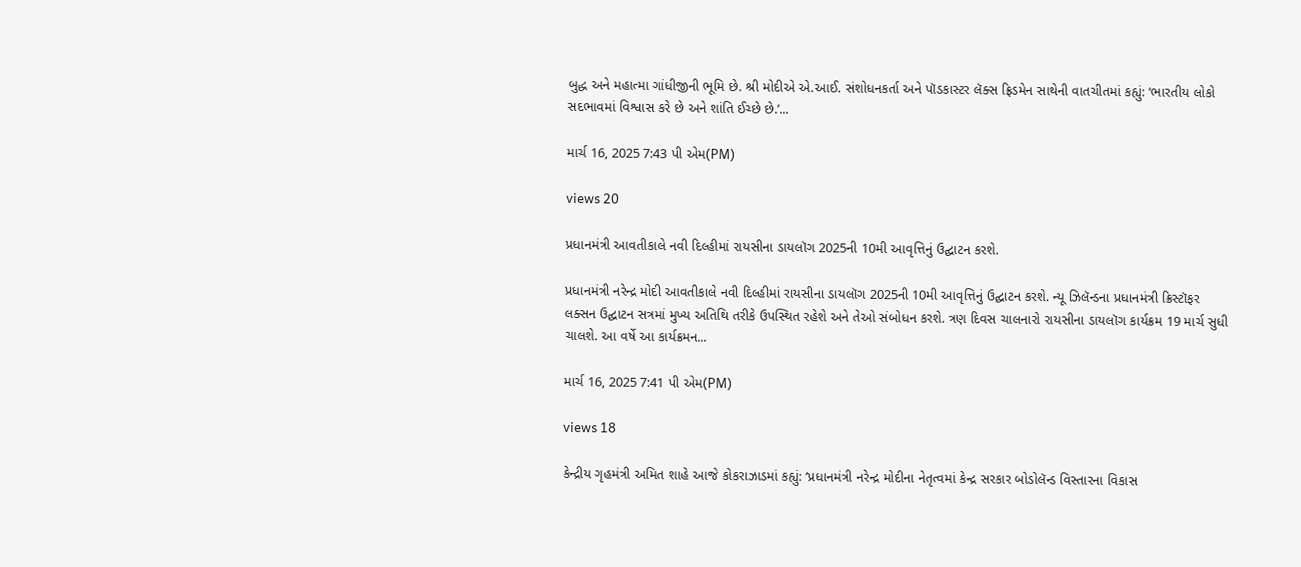બુદ્ધ અને મહાત્મા ગાંધીજીની ભૂમિ છે. શ્રી મોદીએ એ.આઈ. સંશોધનકર્તા અને પૉડકાસ્ટર લૅક્સ ફ્રિડમેન સાથેની વાતચીતમાં કહ્યું: ‘ભારતીય લોકો સદભાવમાં વિશ્વાસ કરે છે અને શાંતિ ઈચ્છે છે.’...

માર્ચ 16, 2025 7:43 પી એમ(PM)

views 20

પ્રધાનમંત્રી આવતીકાલે નવી દિલ્હીમાં રાયસીના ડાયલૉગ 2025ની 10મી આવૃત્તિનું ઉદ્ઘાટન કરશે.

પ્રધાનમંત્રી નરેન્દ્ર મોદી આવતીકાલે નવી દિલ્હીમાં રાયસીના ડાયલૉગ 2025ની 10મી આવૃત્તિનું ઉદ્ઘાટન કરશે. ન્યૂ ઝિલૅન્ડના પ્રધાનમંત્રી ક્રિસ્ટૉફર લક્સન ઉદ્ઘાટન સત્રમાં મુખ્ય અતિથિ તરીકે ઉપસ્થિત રહેશે અને તેઓ સંબોધન કરશે. ત્રણ દિવસ ચાલનારો રાયસીના ડાયલૉગ કાર્યક્રમ 19 માર્ચ સુધી ચાલશે. આ વર્ષે આ કાર્યક્રમન...

માર્ચ 16, 2025 7:41 પી એમ(PM)

views 18

કેન્દ્રીય ગૃહમંત્રી અમિત શાહે આજે કોકરાઝાડમાં કહ્યું: ‘પ્રધાનમંત્રી નરેન્દ્ર મોદીના નેતૃત્વમાં કેન્દ્ર સરકાર બોડોલૅન્ડ વિસ્તારના વિકાસ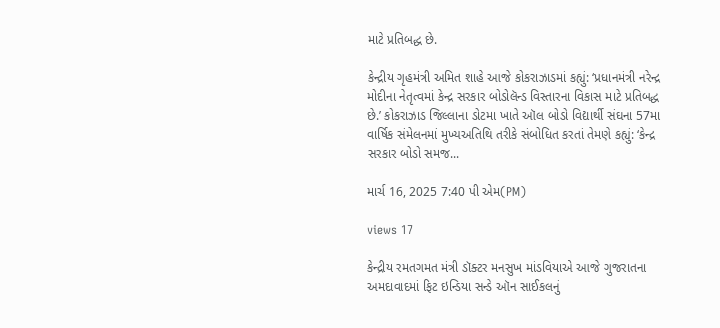માટે પ્રતિબદ્ધ છે.

કેન્દ્રીય ગૃહમંત્રી અમિત શાહે આજે કોકરાઝાડમાં કહ્યું: ‘પ્રધાનમંત્રી નરેન્દ્ર મોદીના નેતૃત્વમાં કેન્દ્ર સરકાર બોડોલૅન્ડ વિસ્તારના વિકાસ માટે પ્રતિબદ્ધ છે.’ કોકરાઝાડ જિલ્લાના ડોટમા ખાતે ઑલ બોડો વિદ્યાર્થી સંઘના 57મા વાર્ષિક સંમેલનમાં મુખ્યઅતિથિ તરીકે સંબોધિત કરતાં તેમણે કહ્યું: ‘કેન્દ્ર સરકાર બોડો સમજ...

માર્ચ 16, 2025 7:40 પી એમ(PM)

views 17

કેન્દ્રીય રમતગમત મંત્રી ડૉક્ટર મનસુખ માંડવિયાએ આજે ગુજરાતના અમદાવાદમાં ફિટ ઇન્ડિયા સન્ડે ઑન સાઈકલનું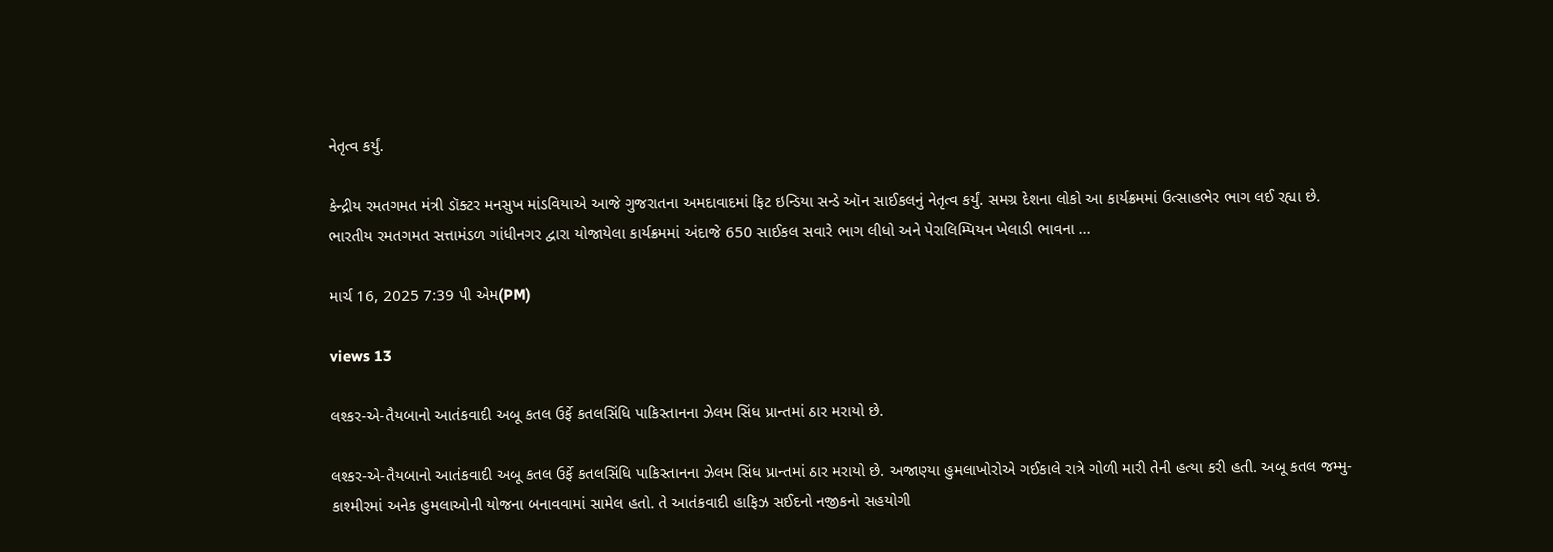નેતૃત્વ કર્યું.

કેન્દ્રીય રમતગમત મંત્રી ડૉક્ટર મનસુખ માંડવિયાએ આજે ગુજરાતના અમદાવાદમાં ફિટ ઇન્ડિયા સન્ડે ઑન સાઈકલનું નેતૃત્વ કર્યું. સમગ્ર દેશના લોકો આ કાર્યક્રમમાં ઉત્સાહભેર ભાગ લઈ રહ્યા છે. ભારતીય રમતગમત સત્તામંડળ ગાંધીનગર દ્વારા યોજાયેલા કાર્યક્રમમાં અંદાજે 650 સાઈકલ સવારે ભાગ લીધો અને પેરાલિમ્પિયન ખેલાડી ભાવના ...

માર્ચ 16, 2025 7:39 પી એમ(PM)

views 13

લશ્કર-એ-તૈયબાનો આતંકવાદી અબૂ કતલ ઉર્ફે કતલસિંધિ પાકિસ્તાનના ઝેલમ સિંધ પ્રાન્તમાં ઠાર મરાયો છે.

લશ્કર-એ-તૈયબાનો આતંકવાદી અબૂ કતલ ઉર્ફે કતલસિંધિ પાકિસ્તાનના ઝેલમ સિંધ પ્રાન્તમાં ઠાર મરાયો છે. અજાણ્યા હુમલાખોરોએ ગઈકાલે રાત્રે ગોળી મારી તેની હત્યા કરી હતી. અબૂ કતલ જમ્મુ-કાશ્મીરમાં અનેક હુમલાઓની યોજના બનાવવામાં સામેલ હતો. તે આતંકવાદી હાફિઝ સઈદનો નજીકનો સહયોગી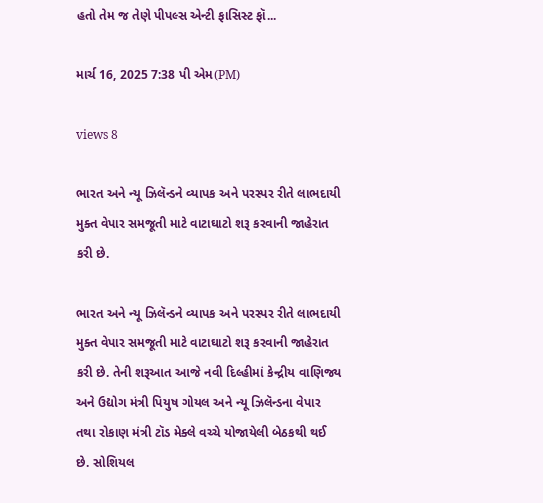હતો તેમ જ તેણે પીપલ્સ એન્ટી ફાસિસ્ટ ફૉ...

માર્ચ 16, 2025 7:38 પી એમ(PM)

views 8

ભારત અને ન્યૂ ઝિલૅન્ડને વ્યાપક અને પરસ્પર રીતે લાભદાયી મુક્ત વેપાર સમજૂતી માટે વાટાઘાટો શરૂ કરવાની જાહેરાત કરી છે.

ભારત અને ન્યૂ ઝિલૅન્ડને વ્યાપક અને પરસ્પર રીતે લાભદાયી મુક્ત વેપાર સમજૂતી માટે વાટાઘાટો શરૂ કરવાની જાહેરાત કરી છે. તેની શરૂઆત આજે નવી દિલ્હીમાં કેન્દ્રીય વાણિજ્ય અને ઉદ્યોગ મંત્રી પિયુષ ગોયલ અને ન્યૂ ઝિલૅન્ડના વેપાર તથા રોકાણ મંત્રી ટૉડ મેક્લે વચ્ચે યોજાયેલી બેઠકથી થઈ છે. સોશિયલ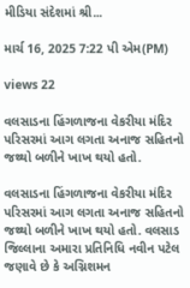મીડિયા સંદેશમાં શ્રી...

માર્ચ 16, 2025 7:22 પી એમ(PM)

views 22

વલસાડના હિંગળાજના વેકરીયા મંદિર પરિસરમાં આગ લગતા અનાજ સહિતનો જથ્થો બળીને ખાખ થયો હતો.

વલસાડના હિંગળાજના વેકરીયા મંદિર પરિસરમાં આગ લગતા અનાજ સહિતનો જથ્થો બળીને ખાખ થયો હતો. વલસાડ જિલ્લાના અમારા પ્રતિનિધિ નવીન પટેલ જણાવે છે કે અગ્નિશમન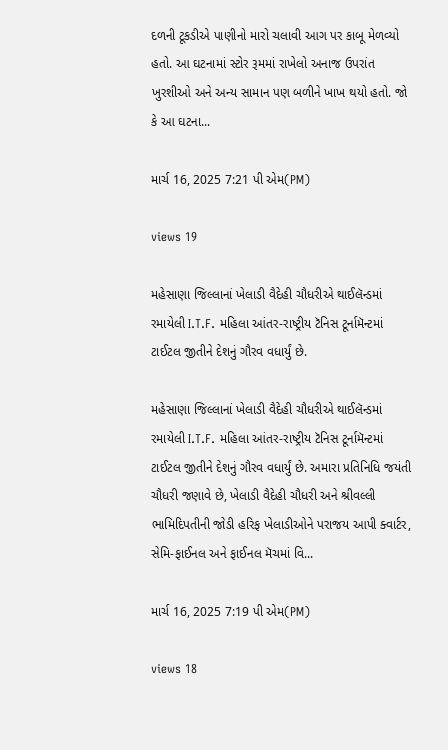દળની ટૂકડીએ પાણીનો મારો ચલાવી આગ પર કાબૂ મેળવ્યો હતો. આ ઘટનામાં સ્ટોર રૂમમાં રાખેલો અનાજ ઉપરાંત ખુરશીઓ અને અન્ય સામાન પણ બળીને ખાખ થયો હતો. જો કે આ ઘટના...

માર્ચ 16, 2025 7:21 પી એમ(PM)

views 19

મહેસાણા જિલ્લાનાં ખેલાડી વૈદેહી ચૌધરીએ થાઈલૅન્ડમાં રમાયેલી I.T.F. મહિલા આંતર-રાષ્ટ્રીય ટૅનિસ ટૂર્નામૅન્ટમાં ટાઈટલ જીતીને દેશનું ગૌરવ વધાર્યું છે.

મહેસાણા જિલ્લાનાં ખેલાડી વૈદેહી ચૌધરીએ થાઈલૅન્ડમાં રમાયેલી I.T.F. મહિલા આંતર-રાષ્ટ્રીય ટૅનિસ ટૂર્નામૅન્ટમાં ટાઈટલ જીતીને દેશનું ગૌરવ વધાર્યું છે. અમારા પ્રતિનિધિ જયંતી ચૌધરી જણાવે છે, ખેલાડી વૈદેહી ચૌધરી અને શ્રીવલ્લી ભામિદિપતીની જોડી હરિફ ખેલાડીઓને પરાજય આપી ક્વાર્ટર, સેમિ-ફાઈનલ અને ફાઈનલ મૅચમાં વિ...

માર્ચ 16, 2025 7:19 પી એમ(PM)

views 18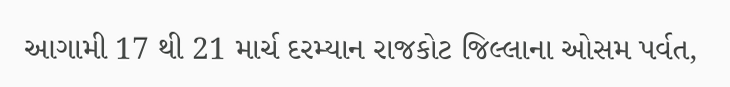આગામી 17 થી 21 માર્ચ દરમ્યાન રાજકોટ જિલ્લાના ઓસમ પર્વત,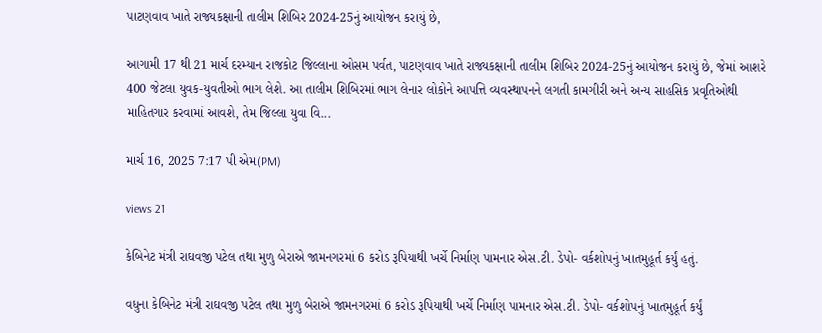પાટણવાવ ખાતે રાજ્યકક્ષાની તાલીમ શિબિર 2024-25નું આયોજન કરાયું છે,

આગામી 17 થી 21 માર્ચ દરમ્યાન રાજકોટ જિલ્લાના ઓસમ પર્વત, પાટણવાવ ખાતે રાજ્યકક્ષાની તાલીમ શિબિર 2024-25નું આયોજન કરાયું છે, જેમાં આશરે 400 જેટલા યુવક-યુવતીઓ ભાગ લેશે. આ તાલીમ શિબિરમાં ભાગ લેનાર લોકોને આપત્તિ વ્યવસ્થાપનને લગતી કામગીરી અને અન્ય સાહસિક પ્રવૃતિઓથી માહિતગાર કરવામાં આવશે, તેમ જિલ્લા યુવા વિ...

માર્ચ 16, 2025 7:17 પી એમ(PM)

views 21

કેબિનેટ મંત્રી રાઘવજી પટેલ તથા મુળુ બેરાએ જામનગરમાં 6 કરોડ રૂપિયાથી ખર્ચે નિર્માણ પામનાર એસ.ટી. ડેપો- વર્કશોપનું ખાતમુહૂર્ત કર્યું હતું.

વધુના કેબિનેટ મંત્રી રાઘવજી પટેલ તથા મુળુ બેરાએ જામનગરમાં 6 કરોડ રૂપિયાથી ખર્ચે નિર્માણ પામનાર એસ.ટી. ડેપો- વર્કશોપનું ખાતમુહૂર્ત કર્યું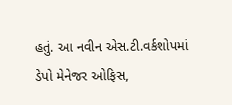હતું. આ નવીન એસ.ટી.વર્કશોપમાં ડેપો મેનેજર ઓફિસ,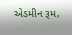એડમીન રૂમ,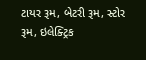ટાયર રૂમ, બેટરી રૂમ, સ્ટોર રૂમ, ઇલેક્ટ્રિક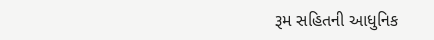રૂમ સહિતની આધુનિક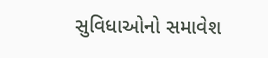સુવિધાઓનો સમાવેશ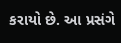કરાયો છે. આ પ્રસંગે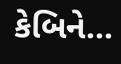કેબિને...